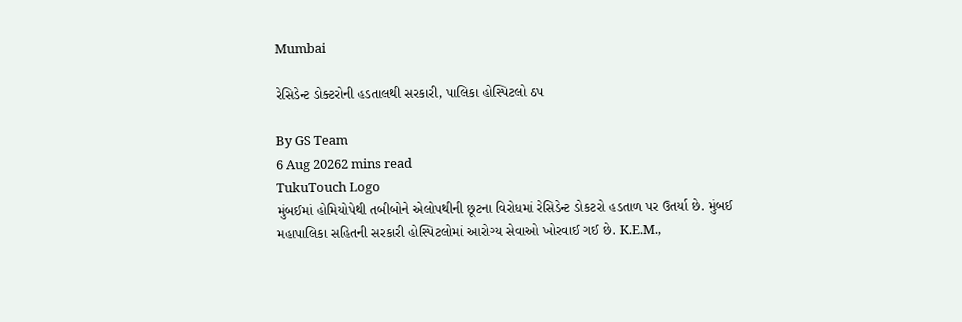Mumbai

રેસિડેન્ટ ડોક્ટરોની હડતાલથી સરકારી, પાલિકા હોસ્પિટલો ઠપ

By GS Team
6 Aug 20262 mins read
TukuTouch Logo
મુંબઈમાં હોમિયોપેથી તબીબોને એલોપથીની છૂટના વિરોધમાં રેસિડેન્ટ ડોકટરો હડતાળ પર ઉતર્યા છે. મુંબઈ મહાપાલિકા સહિતની સરકારી હોસ્પિટલોમાં આરોગ્ય સેવાઓ ખોરવાઈ ગઈ છે. K.E.M.,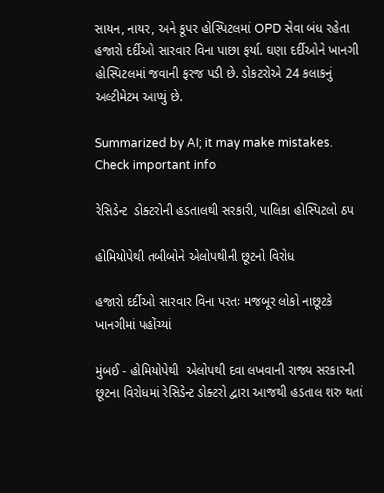સાયન, નાયર, અને કૂપર હોસ્પિટલમાં OPD સેવા બંધ રહેતા હજારો દર્દીઓ સારવાર વિના પાછા ફર્યા. ઘણા દર્દીઓને ખાનગી હોસ્પિટલમાં જવાની ફરજ પડી છે. ડોકટરોએ 24 કલાકનું અલ્ટીમેટમ આપ્યું છે.

Summarized by AI; it may make mistakes. Check important info

રેસિડેન્ટ  ડોક્ટરોની હડતાલથી સરકારી, પાલિકા હોસ્પિટલો ઠપ

હોમિયોપેથી તબીબોને એલોપથીની છૂટનો વિરોધ

હજારો દર્દીઓ સારવાર વિના પરતઃ મજબૂર લોકો નાછૂટકે ખાનગીમાં પહોંચ્યાં

મુંબઈ - હોમિયોપેથી  એલોપથી દવા લખવાની રાજ્ય સરકારની છૂટના વિરોધમાં રેસિડેન્ટ ડોક્ટરો દ્વારા આજથી હડતાલ શરુ થતાં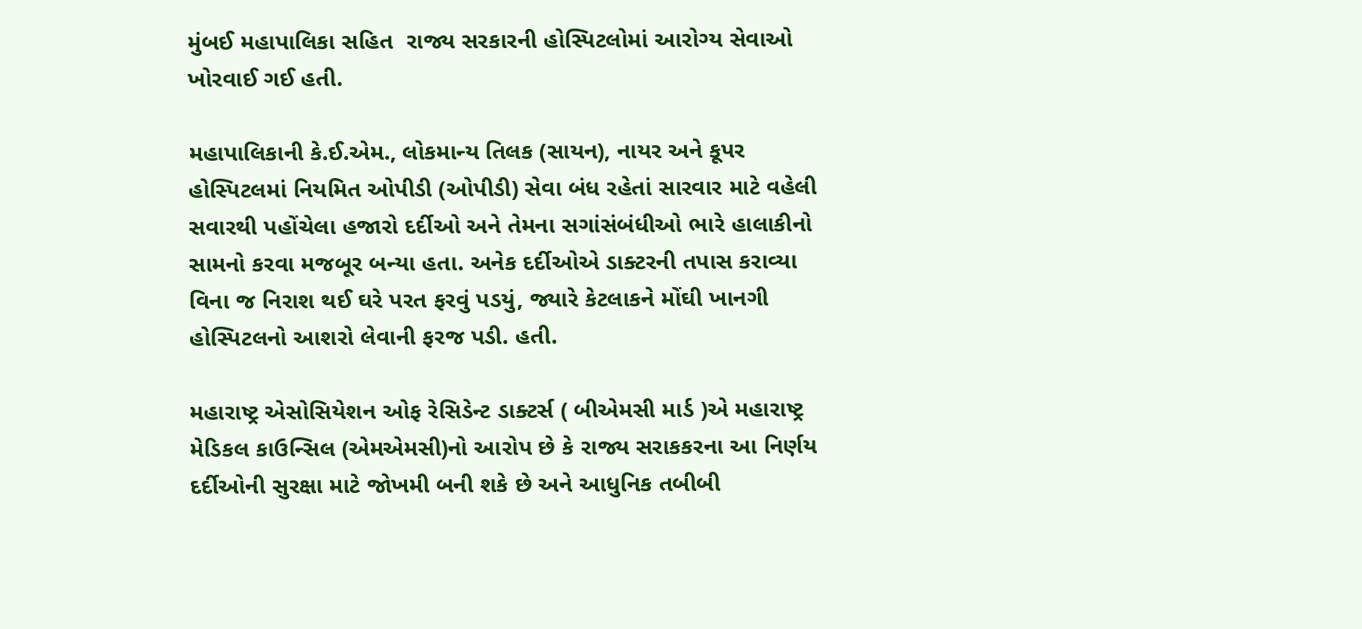મુંબઈ મહાપાલિકા સહિત  રાજ્ય સરકારની હોસ્પિટલોમાં આરોગ્ય સેવાઓ ખોરવાઈ ગઈ હતી.

મહાપાલિકાની કે.ઈ.એમ., લોકમાન્ય તિલક (સાયન), નાયર અને કૂપર હોસ્પિટલમાં નિયમિત ઓપીડી (ઓપીડી) સેવા બંધ રહેતાં સારવાર માટે વહેલી સવારથી પહોંચેલા હજારો દર્દીઓ અને તેમના સગાંસંબંધીઓ ભારે હાલાકીનો સામનો કરવા મજબૂર બન્યા હતા. અનેક દર્દીઓએ ડાક્ટરની તપાસ કરાવ્યા વિના જ નિરાશ થઈ ઘરે પરત ફરવું પડયું, જ્યારે કેટલાકને મોંઘી ખાનગી હોસ્પિટલનો આશરો લેવાની ફરજ પડી. હતી.

મહારાષ્ટ્ર એસોસિયેશન ઓફ રેસિડેન્ટ ડાક્ટર્સ ( બીએમસી માર્ડ )એ મહારાષ્ટ્ર મેડિકલ કાઉન્સિલ (એમએમસી)નો આરોપ છે કે રાજ્ય સરાકકરના આ નિર્ણય દર્દીઓની સુરક્ષા માટે જોખમી બની શકે છે અને આધુનિક તબીબી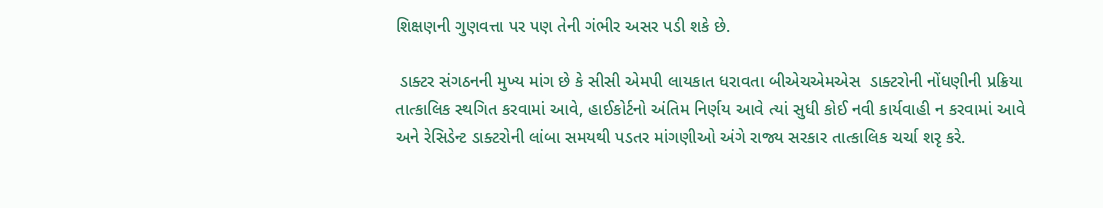શિક્ષણની ગુણવત્તા પર પણ તેની ગંભીર અસર પડી શકે છે.

 ડાક્ટર સંગઠનની મુખ્ય માંગ છે કે સીસી એમપી લાયકાત ધરાવતા બીએચએમએસ  ડાક્ટરોની નોંધણીની પ્રક્રિયા તાત્કાલિક સ્થગિત કરવામાં આવે, હાઈકોર્ટનો અંતિમ નિર્ણય આવે ત્યાં સુધી કોઈ નવી કાર્યવાહી ન કરવામાં આવે અને રેસિડેન્ટ ડાક્ટરોની લાંબા સમયથી પડતર માંગણીઓ અંગે રાજ્ય સરકાર તાત્કાલિક ચર્ચા શરૃ કરે.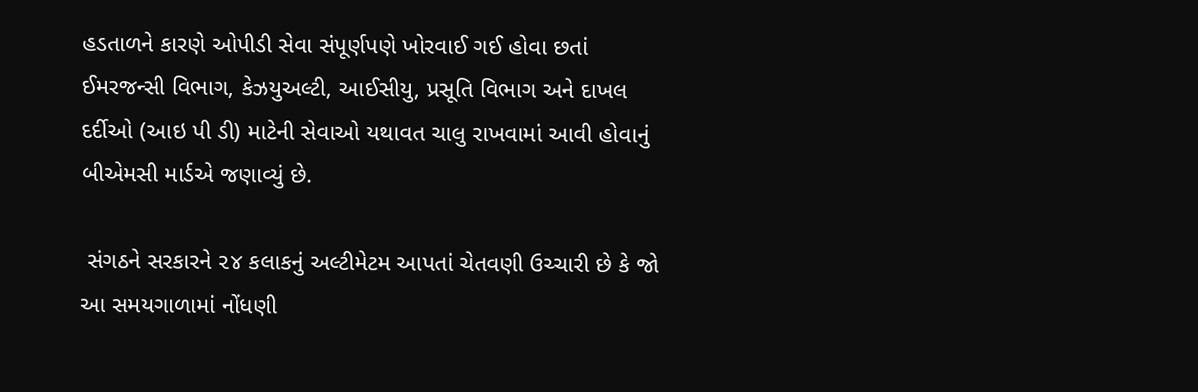હડતાળને કારણે ઓપીડી સેવા સંપૂર્ણપણે ખોરવાઈ ગઈ હોવા છતાં ઈમરજન્સી વિભાગ, કેઝયુઅલ્ટી, આઈસીયુ, પ્રસૂતિ વિભાગ અને દાખલ દર્દીઓ (આઇ પી ડી) માટેની સેવાઓ યથાવત ચાલુ રાખવામાં આવી હોવાનું બીએમસી માર્ડએ જણાવ્યું છે.

 સંગઠને સરકારને ૨૪ કલાકનું અલ્ટીમેટમ આપતાં ચેતવણી ઉચ્ચારી છે કે જો આ સમયગાળામાં નોંધણી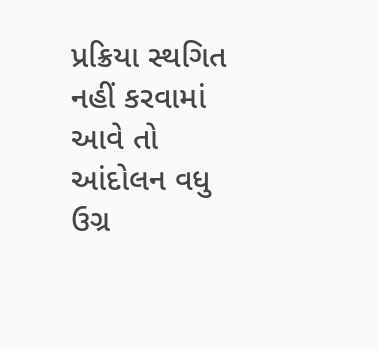પ્રક્રિયા સ્થગિત નહીં કરવામાં આવે તો આંદોલન વધુ ઉગ્ર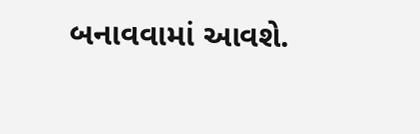બનાવવામાં આવશે.